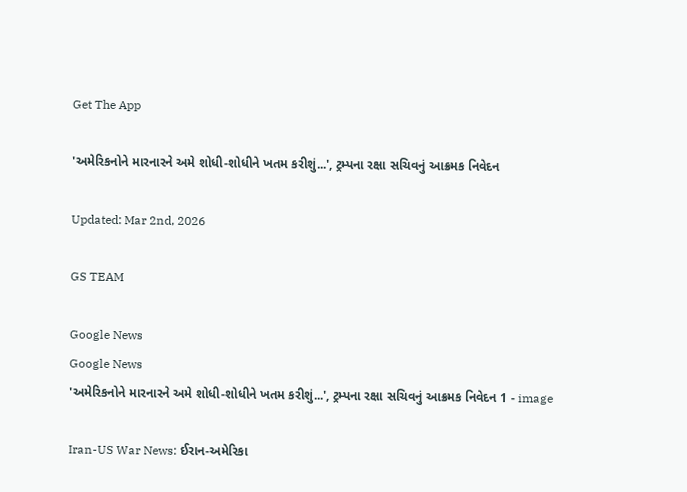Get The App

'અમેરિકનોને મારનારને અમે શોધી-શોધીને ખતમ કરીશું...', ટ્રમ્પના રક્ષા સચિવનું આક્રમક નિવેદન

Updated: Mar 2nd, 2026

GS TEAM

Google News
Google News
'અમેરિકનોને મારનારને અમે શોધી-શોધીને ખતમ કરીશું...', ટ્રમ્પના રક્ષા સચિવનું આક્રમક નિવેદન 1 - image

Iran-US War News: ઈરાન-અમેરિકા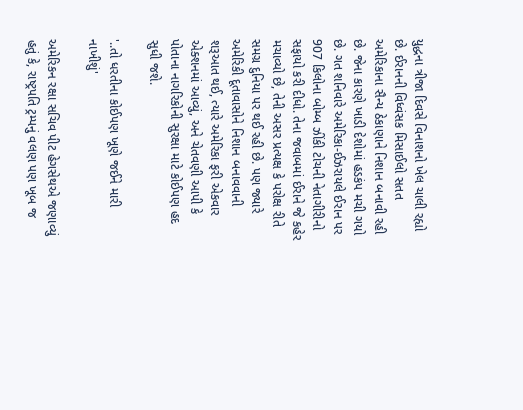યુદ્ધના ત્રીજા દિવસે વિનાશનો ખેલ ચાલી રહ્યો છે. ઈરાનની વિધ્વંસક મિસાઈલો સતત અમેરિકાના સૈન્ય ઠેકાણાને નિશાન બનાવી રહી છે. જેના કારણે ખાડી દેશોમાં હડકંપ મચી ગયો છે. ગત શનિવારે અમેરિકા-ઈઝરાયલે ઈરાન પર 907 કિલોના બોમ્બ ઝીંકી ટોચની નેતાગીરીનો સફાયો કરી દીધો. તેના જવાબમાં ઈરાને જે કહેર મચાવ્યો છે, તેની અસર પ્રત્યક્ષ કે પરોક્ષ રીતે સમગ્ર દુનિયા પર થઈ રહી છે. પણ જ્યારે અમેરિકી દૂતાવાસોને નિશાન બનાવવાની શરૂઆત થઈ, ત્યારે અમેરિકા ફરી એકવાર એક્શનમાં આવ્યું, અને ચેતવણી આપી કે પોતાના નાગરિકોની સુરક્ષા માટે કોઈપણ હદ સુધી જશે.

'..તો ધરતીના કોઈપણ ખૂણે જઈને મારી નાખીશું'

અમેરિકન રક્ષા સચિવ પીટ હેગસેથએ જણાવ્યું હતું કે, રાષ્ટ્રપતિ ટ્રમ્પનું વલણ પણ ખૂબ જ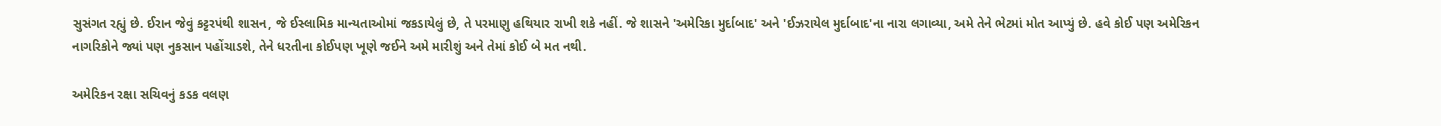સુસંગત રહ્યું છે. ઈરાન જેવું કટ્ટરપંથી શાસન, જે ઈસ્લામિક માન્યતાઓમાં જકડાયેલું છે, તે પરમાણુ હથિયાર રાખી શકે નહીં. જે શાસને 'અમેરિકા મુર્દાબાદ' અને 'ઈઝરાયેલ મુર્દાબાદ'ના નારા લગાવ્યા, અમે તેને ભેટમાં મોત આપ્યું છે. હવે કોઈ પણ અમેરિકન નાગરિકોને જ્યાં પણ નુકસાન પહોંચાડશે, તેને ધરતીના કોઈપણ ખૂણે જઈને અમે મારીશું અને તેમાં કોઈ બે મત નથી.

અમેરિકન રક્ષા સચિવનું કડક વલણ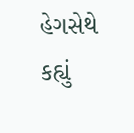હેગસેથે કહ્યું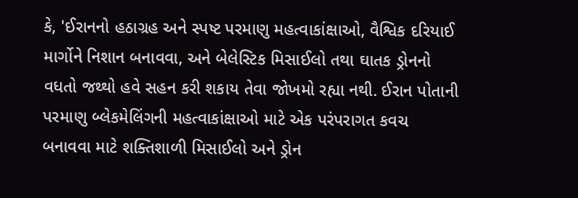કે, 'ઈરાનનો હઠાગ્રહ અને સ્પષ્ટ પરમાણુ મહત્વાકાંક્ષાઓ, વૈશ્વિક દરિયાઈ માર્ગોને નિશાન બનાવવા, અને બેલેસ્ટિક મિસાઈલો તથા ઘાતક ડ્રોનનો વધતો જથ્થો હવે સહન કરી શકાય તેવા જોખમો રહ્યા નથી. ઈરાન પોતાની પરમાણુ બ્લેકમેલિંગની મહત્વાકાંક્ષાઓ માટે એક પરંપરાગત કવચ બનાવવા માટે શક્તિશાળી મિસાઈલો અને ડ્રોન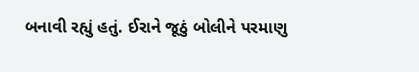બનાવી રહ્યું હતું. ઈરાને જૂઠું બોલીને પરમાણુ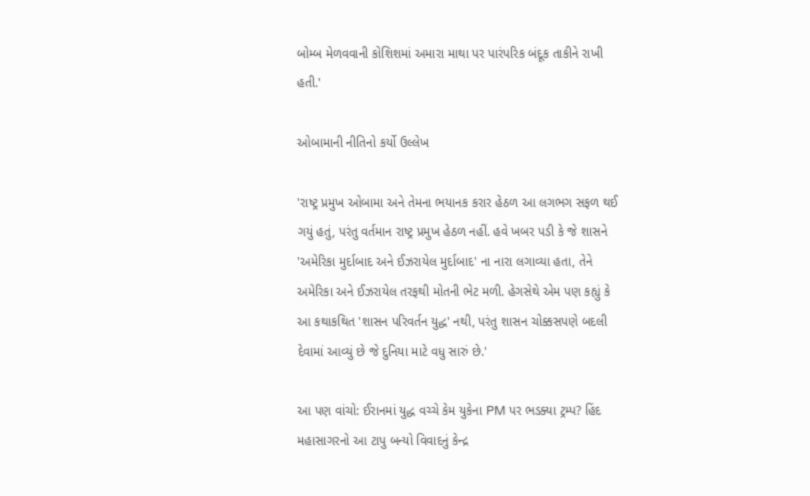બોમ્બ મેળવવાની કોશિશમાં અમારા માથા પર પારંપરિક બંદૂક તાકીને રાખી હતી.'

ઓબામાની નીતિનો કર્યો ઉલ્લેખ

'રાષ્ટ્ર પ્રમુખ ઓબામા અને તેમના ભયાનક કરાર હેઠળ આ લગભગ સફળ થઈ ગયું હતું, પરંતુ વર્તમાન રાષ્ટ્ર પ્રમુખ હેઠળ નહીં. હવે ખબર પડી કે જે શાસને 'અમેરિકા મુર્દાબાદ અને ઈઝરાયેલ મુર્દાબાદ' ના નારા લગાવ્યા હતા, તેને અમેરિકા અને ઈઝરાયેલ તરફથી મોતની ભેટ મળી. હેગસેથે એમ પણ કહ્યું કે આ કથાકથિત 'શાસન પરિવર્તન યુદ્ધ' નથી, પરંતુ શાસન ચોક્કસપણે બદલી દેવામાં આવ્યું છે જે દુનિયા માટે વધુ સારું છે.'

આ પણ વાંચો: ઈરાનમાં યુદ્ધ વચ્ચે કેમ યુકેના PM પર ભડક્યા ટ્રમ્પ? હિંદ મહાસાગરનો આ ટાપુ બન્યો વિવાદનું કેન્દ્ર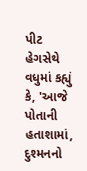પીટ હેગસેથે વધુમાં કહ્યું કે, 'આજે પોતાની હતાશામાં, દુશ્મનનો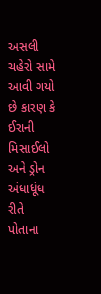અસલી ચહેરો સામે આવી ગયો છે કારણ કે ઈરાની મિસાઈલો અને ડ્રોન અંધાધૂંધ રીતે પોતાના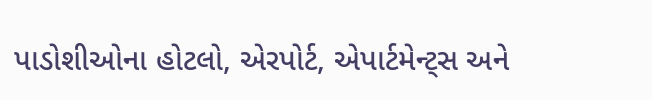પાડોશીઓના હોટલો, એરપોર્ટ, એપાર્ટમેન્ટ્સ અને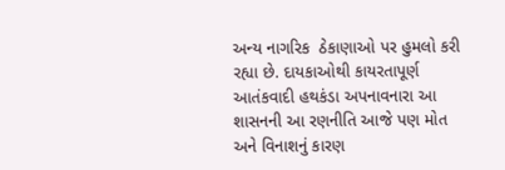અન્ય નાગરિક  ઠેકાણાઓ પર હુમલો કરી રહ્યા છે. દાયકાઓથી કાયરતાપૂર્ણ આતંકવાદી હથકંડા અપનાવનારા આ શાસનની આ રણનીતિ આજે પણ મોત અને વિનાશનું કારણ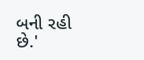બની રહી છે.'